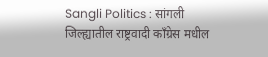Sangli Politics : सांगली जिल्ह्यातील राष्ट्रवादी काँग्रेस मधील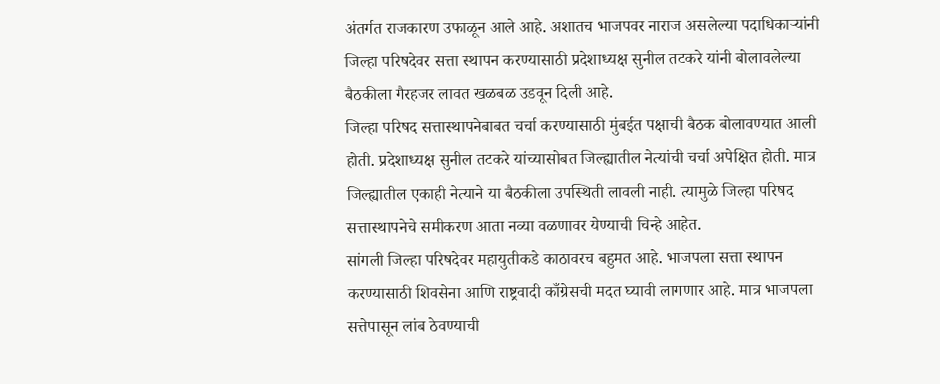अंतर्गत राजकारण उफाळून आले आहे. अशातच भाजपवर नाराज असलेल्या पदाधिकाऱ्यांनी जिल्हा परिषदेवर सत्ता स्थापन करण्यासाठी प्रदेशाध्यक्ष सुनील तटकरे यांनी बोलावलेल्या बैठकीला गैरहजर लावत खळबळ उडवून दिली आहे.
जिल्हा परिषद सत्तास्थापनेबाबत चर्चा करण्यासाठी मुंबईत पक्षाची बैठक बोलावण्यात आली होती. प्रदेशाध्यक्ष सुनील तटकरे यांच्यासोबत जिल्ह्यातील नेत्यांची चर्चा अपेक्षित होती. मात्र जिल्ह्यातील एकाही नेत्याने या बैठकीला उपस्थिती लावली नाही. त्यामुळे जिल्हा परिषद सत्तास्थापनेचे समीकरण आता नव्या वळणावर येण्याची चिन्हे आहेत.
सांगली जिल्हा परिषदेवर महायुतीकडे काठावरच बहुमत आहे. भाजपला सत्ता स्थापन करण्यासाठी शिवसेना आणि राष्ट्रवादी काँग्रेसची मदत घ्यावी लागणार आहे. मात्र भाजपला सत्तेपासून लांब ठेवण्याची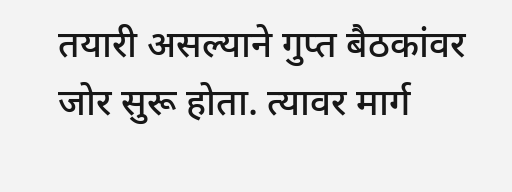तयारी असल्याने गुप्त बैठकांवर जोर सुरू होता. त्यावर मार्ग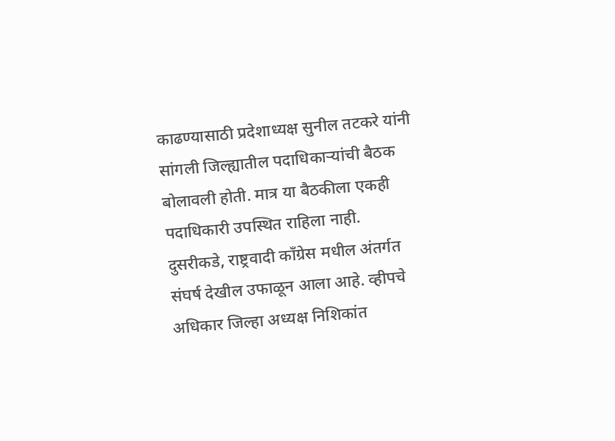काढण्यासाठी प्रदेशाध्यक्ष सुनील तटकरे यांनी सांगली जिल्ह्यातील पदाधिकाऱ्यांची बैठक बोलावली होती. मात्र या बैठकीला एकही पदाधिकारी उपस्थित राहिला नाही.
दुसरीकडे, राष्ट्रवादी काँग्रेस मधील अंतर्गत संघर्ष देखील उफाळून आला आहे. व्हीपचे अधिकार जिल्हा अध्यक्ष निशिकांत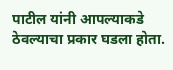पाटील यांनी आपल्याकडे ठेवल्याचा प्रकार घडला होता.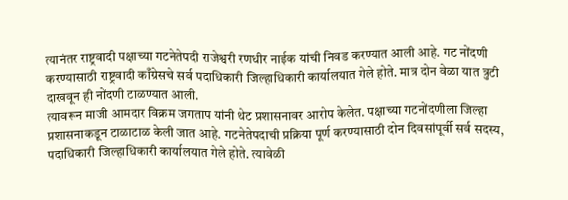त्यानंतर राष्ट्रवादी पक्षाच्या गटनेतेपदी राजेश्वरी रणधीर नाईक यांची निवड करण्यात आली आहे. गट नोंदणी करण्यासाठी राष्ट्रवादी काँग्रेसचे सर्व पदाधिकारी जिल्हाधिकारी कार्यालयात गेले होते. मात्र दोन वेळा यात त्रुटी दाखवून ही नोंदणी टाळण्यात आली.
त्यावरून माजी आमदार विक्रम जगताप यांनी थेट प्रशासनावर आरोप केलेत. पक्षाच्या गटनोंदणीला जिल्हा प्रशासनाकडून टाळाटाळ केली जात आहे. गटनेतेपदाची प्रक्रिया पूर्ण करण्यासाठी दोन दिवसांपूर्वी सर्व सदस्य, पदाधिकारी जिल्हाधिकारी कार्यालयात गेले होते. त्यावेळी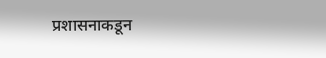प्रशासनाकडून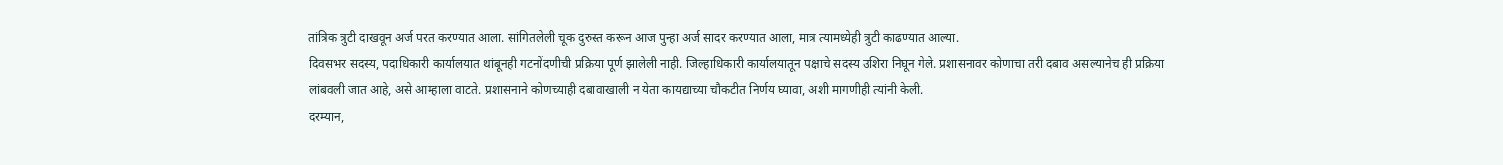तांत्रिक त्रुटी दाखवून अर्ज परत करण्यात आला. सांगितलेली चूक दुरुस्त करून आज पुन्हा अर्ज सादर करण्यात आला, मात्र त्यामध्येही त्रुटी काढण्यात आल्या.
दिवसभर सदस्य, पदाधिकारी कार्यालयात थांबूनही गटनोंदणीची प्रक्रिया पूर्ण झालेली नाही. जिल्हाधिकारी कार्यालयातून पक्षाचे सदस्य उशिरा निघून गेले. प्रशासनावर कोणाचा तरी दबाव असल्यानेच ही प्रक्रिया लांबवली जात आहे, असे आम्हाला वाटते. प्रशासनाने कोणच्याही दबावाखाली न येता कायद्याच्या चौकटीत निर्णय घ्यावा, अशी मागणीही त्यांनी केली.
दरम्यान,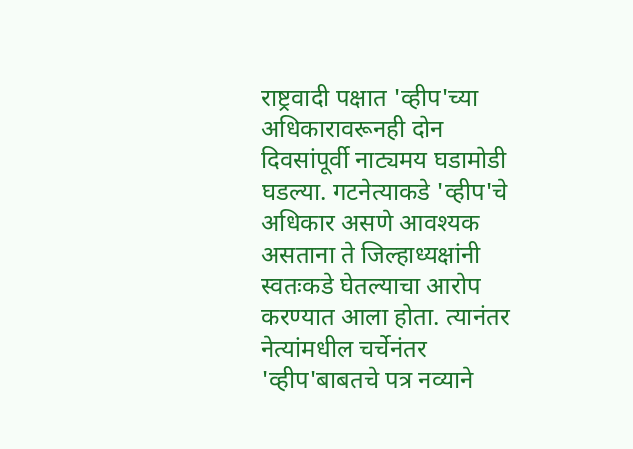राष्ट्रवादी पक्षात 'व्हीप'च्या अधिकारावरूनही दोन दिवसांपूर्वी नाट्यमय घडामोडी घडल्या. गटनेत्याकडे 'व्हीप'चे अधिकार असणे आवश्यक असताना ते जिल्हाध्यक्षांनी स्वतःकडे घेतल्याचा आरोप करण्यात आला होता. त्यानंतर नेत्यांमधील चर्चेनंतर 'व्हीप'बाबतचे पत्र नव्याने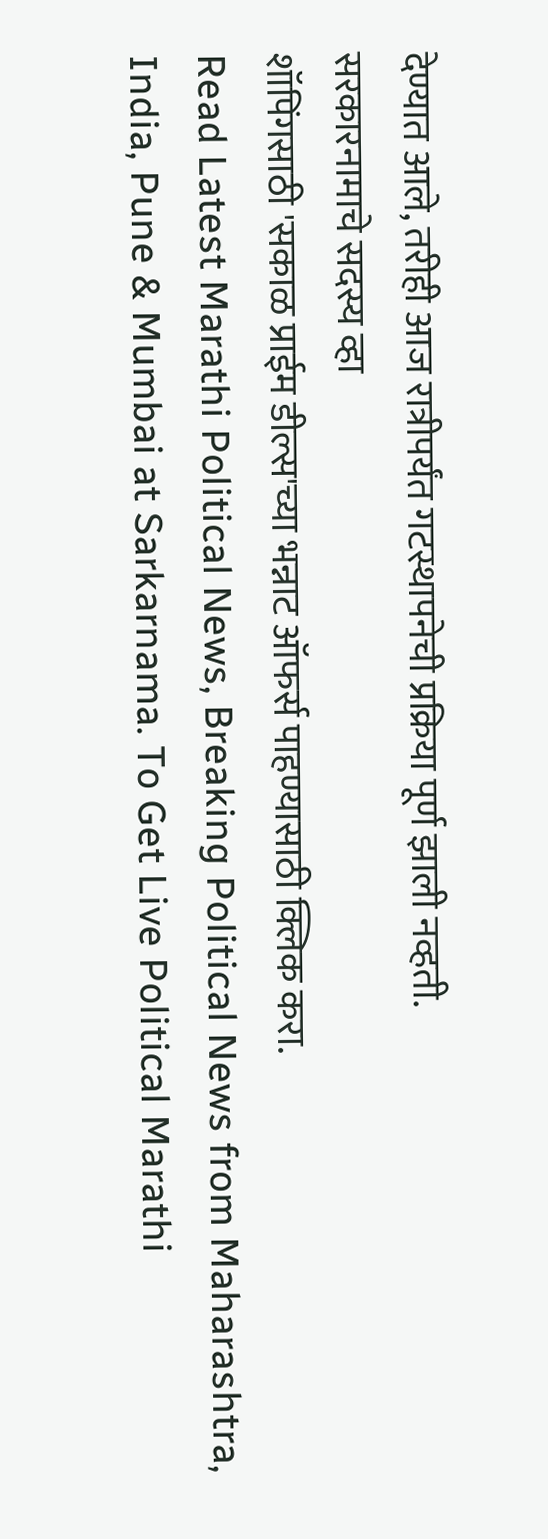देण्यात आले, तरीही आज रात्रीपर्यंत गटस्थापनेची प्रक्रिया पूर्ण झाली नव्हती.
सरकारनामाचे सदस्य व्हा
शॉपिंगसाठी 'सकाळ प्राईम डील्स'च्या भन्नाट ऑफर्स पाहण्यासाठी क्लिक करा.
Read Latest Marathi Political News, Breaking Political News from Maharashtra, India, Pune & Mumbai at Sarkarnama. To Get Live Political Marathi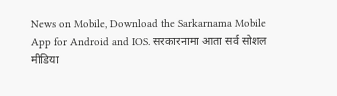News on Mobile, Download the Sarkarnama Mobile App for Android and IOS. सरकारनामा आता सर्व सोशल मीडिया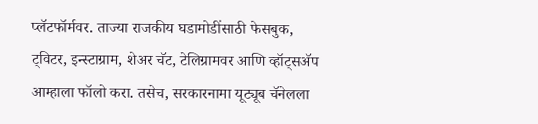प्लॅटफॉर्मवर. ताज्या राजकीय घडामोडींसाठी फेसबुक, ट्विटर, इन्स्टाग्राम, शेअर चॅट, टेलिग्रामवर आणि व्हॉट्सॲप आम्हाला फॉलो करा. तसेच, सरकारनामा यूट्यूब चॅनेलला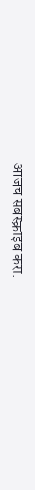आजच सबस्क्राइब करा.